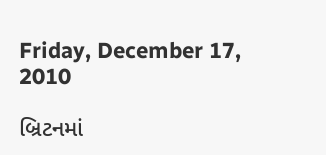Friday, December 17, 2010

બ્રિટનમાં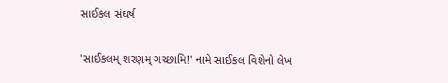સાઈકલ સંઘર્ષ

'સાઈકલમ્ શરણમ્ ગચ્છામિ!' નામે સાઈકલ વિશેનો લેખ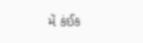મેં કંઈક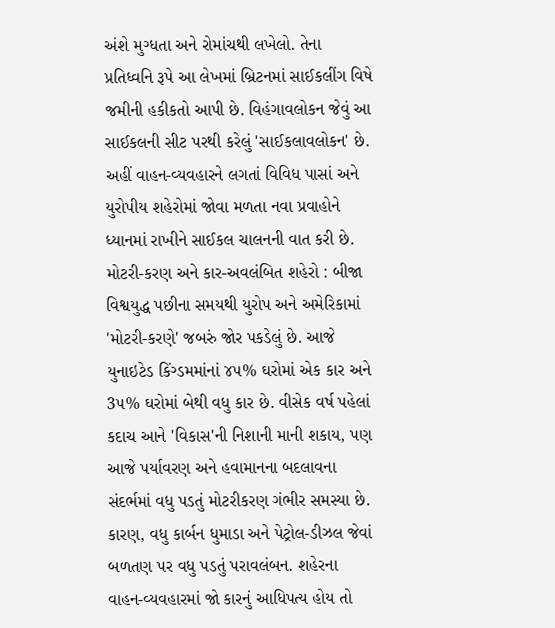અંશે મુગ્ધતા અને રોમાંચથી લખેલો. તેના પ્રતિધ્વનિ રૂપે આ લેખમાં બ્રિટનમાં સાઈકલીંગ વિષે જમીની હકીકતો આપી છે. વિહંગાવલોકન જેવું આ સાઈકલની સીટ પરથી કરેલું 'સાઈકલાવલોકન' છે. અહીં વાહન-વ્યવહારને લગતાં વિવિધ પાસાં અને યુરોપીય શહેરોમાં જોવા મળતા નવા પ્રવાહોને ધ્યાનમાં રાખીને સાઈકલ ચાલનની વાત કરી છે.
મોટરી-કરણ અને કાર-અવલંબિત શહેરો : બીજા વિશ્વયુદ્ધ પછીના સમયથી યુરોપ અને અમેરિકામાં 'મોટરી-કરણે' જબરું જોર પકડેલું છે. આજે યુનાઇટેડ કિંગ્ડમમાંનાં ૪૫% ઘરોમાં એક કાર અને 3૫% ઘરોમાં બેથી વધુ કાર છે. વીસેક વર્ષ પહેલાં કદાચ આને 'વિકાસ'ની નિશાની માની શકાય, પણ આજે પર્યાવરણ અને હવામાનના બદલાવના સંદર્ભમાં વધુ પડતું મોટરીકરણ ગંભીર સમસ્યા છે. કારણ, વધુ કાર્બન ધુમાડા અને પેટ્રોલ-ડીઝલ જેવાં બળતણ પર વધુ પડતું પરાવલંબન. શહેરના વાહન-વ્યવહારમાં જો કારનું આધિપત્ય હોય તો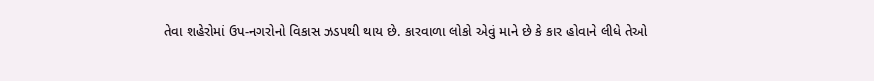તેવા શહેરોમાં ઉપ-નગરોનો વિકાસ ઝડપથી થાય છે. કારવાળા લોકો એવું માને છે કે કાર હોવાને લીધે તેઓ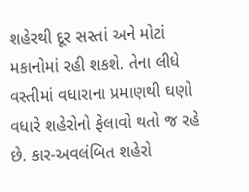શહેરથી દૂર સસ્તાં અને મોટાં મકાનોમાં રહી શકશે. તેના લીધે વસ્તીમાં વધારાના પ્રમાણથી ઘણો વધારે શહેરોનો ફેલાવો થતો જ રહે છે. કાર-અવલંબિત શહેરો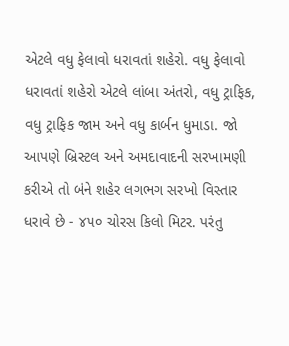એટલે વધુ ફેલાવો ધરાવતાં શહેરો. વધુ ફેલાવો ધરાવતાં શહેરો એટલે લાંબા અંતરો, વધુ ટ્રાફિક, વધુ ટ્રાફિક જામ અને વધુ કાર્બન ધુમાડા. જો આપણે બ્રિસ્ટલ અને અમદાવાદની સરખામણી કરીએ તો બંને શહેર લગભગ સરખો વિસ્તાર ધરાવે છે - ૪૫૦ ચોરસ કિલો મિટર. પરંતુ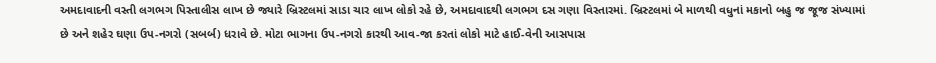અમદાવાદની વસ્તી લગભગ પિસ્તાલીસ લાખ છે જ્યારે બ્રિસ્ટલમાં સાડા ચાર લાખ લોકો રહે છે, અમદાવાદથી લગભગ દસ ગણા વિસ્તારમાં. બ્રિસ્ટલમાં બે માળથી વધુનાં મકાનો બહુ જ જૂજ સંખ્યામાં છે અને શહેર ઘણા ઉપ-નગરો (સબર્બ) ધરાવે છે. મોટા ભાગના ઉપ-નગરો કારથી આવ-જા કરતાં લોકો માટે હાઈ-વેની આસપાસ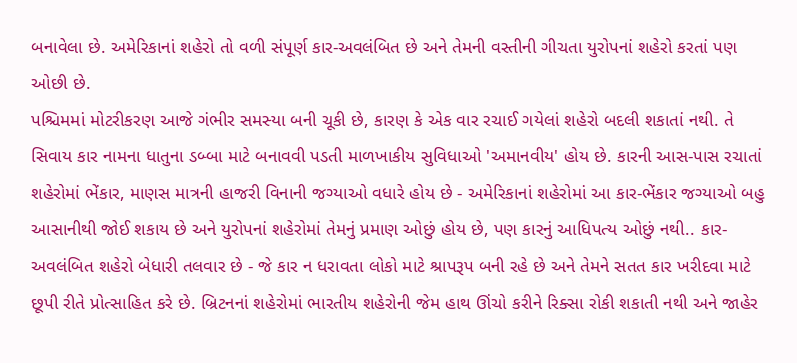બનાવેલા છે. અમેરિકાનાં શહેરો તો વળી સંપૂર્ણ કાર-અવલંબિત છે અને તેમની વસ્તીની ગીચતા યુરોપનાં શહેરો કરતાં પણ ઓછી છે.
પશ્ચિમમાં મોટરીકરણ આજે ગંભીર સમસ્યા બની ચૂકી છે, કારણ કે એક વાર રચાઈ ગયેલાં શહેરો બદલી શકાતાં નથી. તે સિવાય કાર નામના ધાતુના ડબ્બા માટે બનાવવી પડતી માળખાકીય સુવિધાઓ 'અમાનવીય' હોય છે. કારની આસ-પાસ રચાતાં શહેરોમાં ભેંકાર, માણસ માત્રની હાજરી વિનાની જગ્યાઓ વધારે હોય છે - અમેરિકાનાં શહેરોમાં આ કાર-ભેંકાર જગ્યાઓ બહુ આસાનીથી જોઈ શકાય છે અને યુરોપનાં શહેરોમાં તેમનું પ્રમાણ ઓછું હોય છે, પણ કારનું આધિપત્ય ઓછું નથી.. કાર-અવલંબિત શહેરો બેધારી તલવાર છે - જે કાર ન ધરાવતા લોકો માટે શ્રાપરૂપ બની રહે છે અને તેમને સતત કાર ખરીદવા માટે છૂપી રીતે પ્રોત્સાહિત કરે છે. બ્રિટનનાં શહેરોમાં ભારતીય શહેરોની જેમ હાથ ઊંચો કરીને રિક્સા રોકી શકાતી નથી અને જાહેર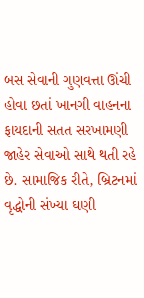બસ સેવાની ગુણવત્તા ઊંચી હોવા છતાં ખાનગી વાહનના ફાયદાની સતત સરખામણી જાહેર સેવાઓ સાથે થતી રહે છે. સામાજિક રીતે, બ્રિટનમાં વૃદ્ધોની સંખ્યા ઘણી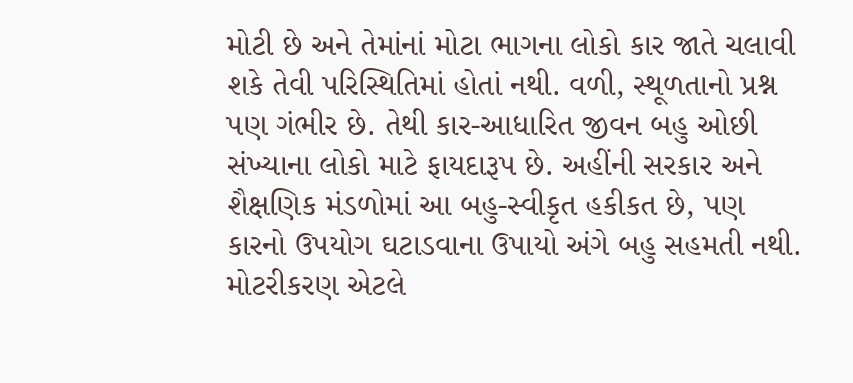મોટી છે અને તેમાંનાં મોટા ભાગના લોકો કાર જાતે ચલાવી શકે તેવી પરિસ્થિતિમાં હોતાં નથી. વળી, સ્થૂળતાનો પ્રશ્ન પણ ગંભીર છે. તેથી કાર-આધારિત જીવન બહુ ઓછી સંખ્યાના લોકો માટે ફાયદારૂપ છે. અહીંની સરકાર અને શૈક્ષણિક મંડળોમાં આ બહુ-સ્વીકૃત હકીકત છે, પણ કારનો ઉપયોગ ઘટાડવાના ઉપાયો અંગે બહુ સહમતી નથી.
મોટરીકરણ એટલે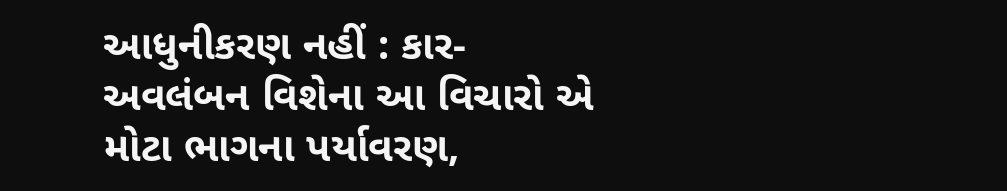આધુનીકરણ નહીં : કાર-અવલંબન વિશેના આ વિચારો એ મોટા ભાગના પર્યાવરણ,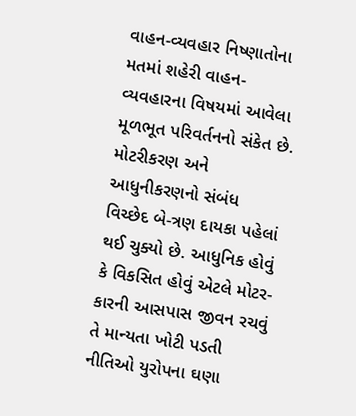વાહન-વ્યવહાર નિષ્ણાતોના મતમાં શહેરી વાહન-વ્યવહારના વિષયમાં આવેલા મૂળભૂત પરિવર્તનનો સંકેત છે. મોટરીકરણ અને આધુનીકરણનો સંબંધ વિચ્છેદ બે-ત્રણ દાયકા પહેલાં થઈ ચુક્યો છે. આધુનિક હોવું કે વિકસિત હોવું એટલે મોટર-કારની આસપાસ જીવન રચવું તે માન્યતા ખોટી પડતી નીતિઓ યુરોપના ઘણા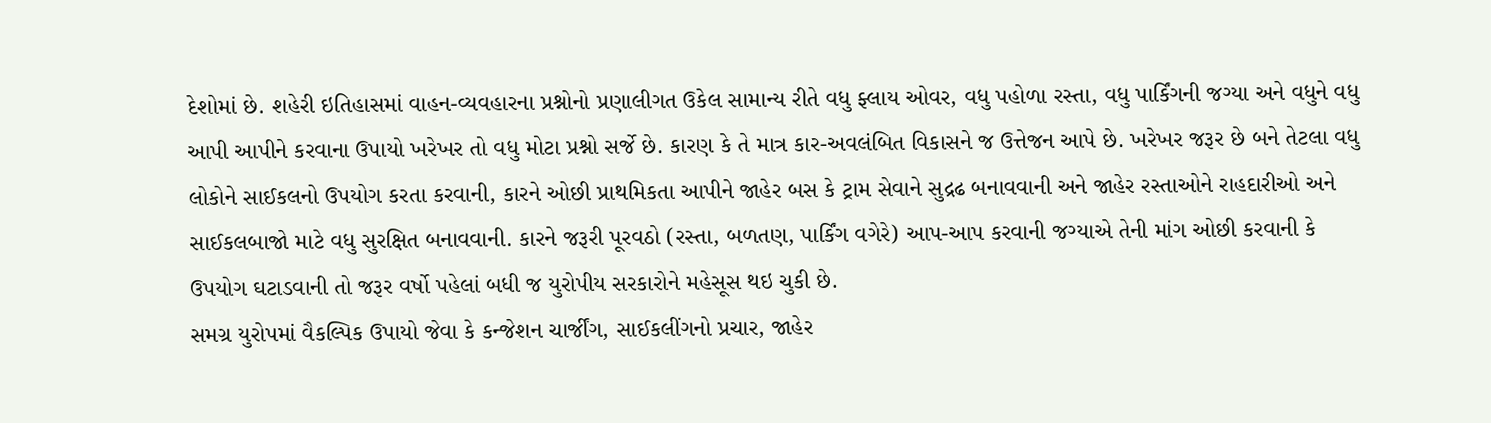દેશોમાં છે. શહેરી ઇતિહાસમાં વાહન-વ્યવહારના પ્રશ્નોનો પ્રણાલીગત ઉકેલ સામાન્ય રીતે વધુ ફ્લાય ઓવર, વધુ પહોળા રસ્તા, વધુ પાર્કિંગની જગ્યા અને વધુને વધુ આપી આપીને કરવાના ઉપાયો ખરેખર તો વધુ મોટા પ્રશ્નો સર્જે છે. કારણ કે તે માત્ર કાર-અવલંબિત વિકાસને જ ઉત્તેજન આપે છે. ખરેખર જરૂર છે બને તેટલા વધુ લોકોને સાઈકલનો ઉપયોગ કરતા કરવાની, કારને ઓછી પ્રાથમિકતા આપીને જાહેર બસ કે ટ્રામ સેવાને સુદ્રઢ બનાવવાની અને જાહેર રસ્તાઓને રાહદારીઓ અને સાઈકલબાજો માટે વધુ સુરક્ષિત બનાવવાની. કારને જરૂરી પૂરવઠો (રસ્તા, બળતણ, પાર્કિંગ વગેરે) આપ-આપ કરવાની જગ્યાએ તેની માંગ ઓછી કરવાની કે ઉપયોગ ઘટાડવાની તો જરૂર વર્ષો પહેલાં બધી જ યુરોપીય સરકારોને મહેસૂસ થઇ ચુકી છે.
સમગ્ર યુરોપમાં વૈકલ્પિક ઉપાયો જેવા કે કન્જેશન ચાર્જીંગ, સાઈકલીંગનો પ્રચાર, જાહેર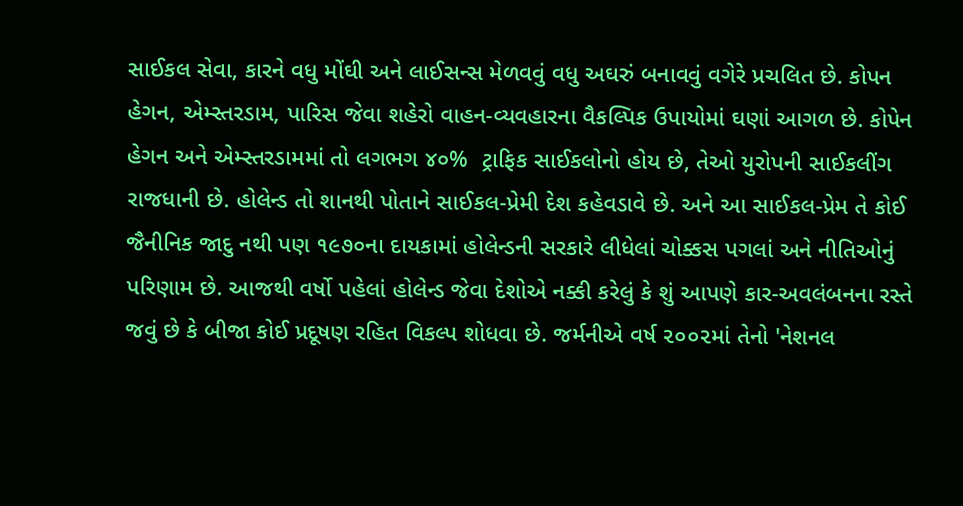સાઈકલ સેવા, કારને વધુ મોંઘી અને લાઈસન્સ મેળવવું વધુ અઘરું બનાવવું વગેરે પ્રચલિત છે. કોપન હેગન, એમ્સ્તરડામ, પારિસ જેવા શહેરો વાહન-વ્યવહારના વૈકલ્પિક ઉપાયોમાં ઘણાં આગળ છે. કોપેન હેગન અને એમ્સ્તરડામમાં તો લગભગ ૪૦%  ટ્રાફિક સાઈકલોનો હોય છે, તેઓ યુરોપની સાઈકલીંગ રાજધાની છે. હોલેન્ડ તો શાનથી પોતાને સાઈકલ-પ્રેમી દેશ કહેવડાવે છે. અને આ સાઈકલ-પ્રેમ તે કોઈ જૈનીનિક જાદુ નથી પણ ૧૯૭૦ના દાયકામાં હોલેન્ડની સરકારે લીધેલાં ચોક્કસ પગલાં અને નીતિઓનું પરિણામ છે. આજથી વર્ષો પહેલાં હોલેન્ડ જેવા દેશોએ નક્કી કરેલું કે શું આપણે કાર-અવલંબનના રસ્તે જવું છે કે બીજા કોઈ પ્રદૂષણ રહિત વિકલ્પ શોધવા છે. જર્મનીએ વર્ષ ૨૦૦૨માં તેનો 'નેશનલ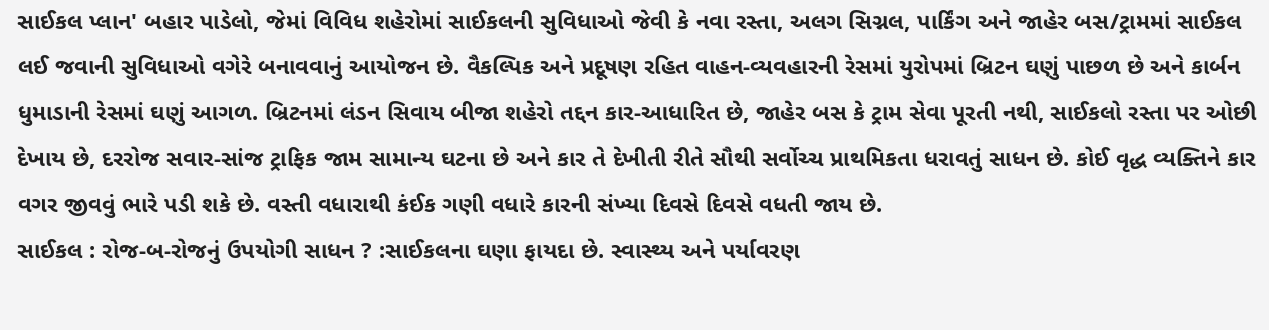સાઈકલ પ્લાન' બહાર પાડેલો, જેમાં વિવિધ શહેરોમાં સાઈકલની સુવિધાઓ જેવી કે નવા રસ્તા, અલગ સિગ્નલ, પાર્કિંગ અને જાહેર બસ/ટ્રામમાં સાઈકલ લઈ જવાની સુવિધાઓ વગેરે બનાવવાનું આયોજન છે. વૈકલ્પિક અને પ્રદૂષણ રહિત વાહન-વ્યવહારની રેસમાં યુરોપમાં બ્રિટન ઘણું પાછળ છે અને કાર્બન ધુમાડાની રેસમાં ઘણું આગળ. બ્રિટનમાં લંડન સિવાય બીજા શહેરો તદ્દન કાર-આધારિત છે, જાહેર બસ કે ટ્રામ સેવા પૂરતી નથી, સાઈકલો રસ્તા પર ઓછી દેખાય છે, દરરોજ સવાર-સાંજ ટ્રાફિક જામ સામાન્ય ઘટના છે અને કાર તે દેખીતી રીતે સૌથી સર્વોચ્ચ પ્રાથમિકતા ધરાવતું સાધન છે. કોઈ વૃદ્ધ વ્યક્તિને કાર વગર જીવવું ભારે પડી શકે છે. વસ્તી વધારાથી કંઈક ગણી વધારે કારની સંખ્યા દિવસે દિવસે વધતી જાય છે.
સાઈકલ : રોજ-બ-રોજનું ઉપયોગી સાધન ? :સાઈકલના ઘણા ફાયદા છે. સ્વાસ્થ્ય અને પર્યાવરણ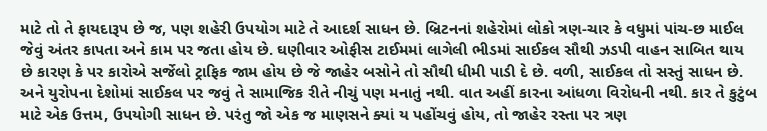માટે તો તે ફાયદારૂપ છે જ, પણ શહેરી ઉપયોગ માટે તે આદર્શ સાધન છે. બ્રિટનનાં શહેરોમાં લોકો ત્રણ-ચાર કે વધુમાં પાંચ-છ માઈલ જેવું અંતર કાપતા અને કામ પર જતા હોય છે. ઘણીવાર ઓફીસ ટાઈમમાં લાગેલી ભીડમાં સાઈકલ સૌથી ઝડપી વાહન સાબિત થાય છે કારણ કે પર કારોએ સર્જેલો ટ્રાફિક જામ હોય છે જે જાહેર બસોને તો સૌથી ધીમી પાડી દે છે. વળી, સાઈકલ તો સસ્તું સાધન છે. અને યુરોપના દેશોમાં સાઈકલ પર જવું તે સામાજિક રીતે નીચું પણ મનાતું નથી. વાત અહીં કારના આંધળા વિરોધની નથી. કાર તે કુટુંબ માટે એક ઉત્તમ, ઉપયોગી સાધન છે. પરંતુ જો એક જ માણસને ક્યાં ય પહોંચવું હોય, તો જાહેર રસ્તા પર ત્રણ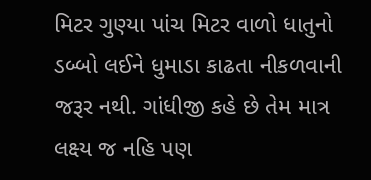મિટર ગુણ્યા પાંચ મિટર વાળો ધાતુનો ડબ્બો લઈને ધુમાડા કાઢતા નીકળવાની જરૂર નથી. ગાંધીજી કહે છે તેમ માત્ર લક્ષ્ય જ નહિ પણ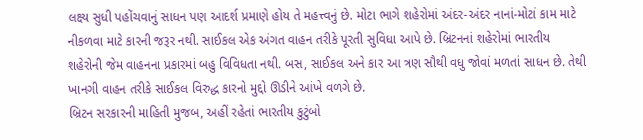લક્ષ્ય સુધી પહોંચવાનું સાધન પણ આદર્શ પ્રમાણે હોય તે મહત્ત્વનું છે. મોટા ભાગે શહેરોમાં અંદર-અંદર નાનાં-મોટાં કામ માટે નીકળવા માટે કારની જરૂર નથી. સાઈકલ એક અંગત વાહન તરીકે પૂરતી સુવિધા આપે છે. બ્રિટનનાં શહેરોમાં ભારતીય શહેરોની જેમ વાહનના પ્રકારમાં બહુ વિવિધતા નથી. બસ, સાઈકલ અને કાર આ ત્રણ સૌથી વધુ જોવાં મળતાં સાધન છે. તેથી ખાનગી વાહન તરીકે સાઈકલ વિરુદ્ધ કારનો મુદ્દો ઊડીને આંખે વળગે છે.
બ્રિટન સરકારની માહિતી મુજબ, અહીં રહેતાં ભારતીય કુટુંબો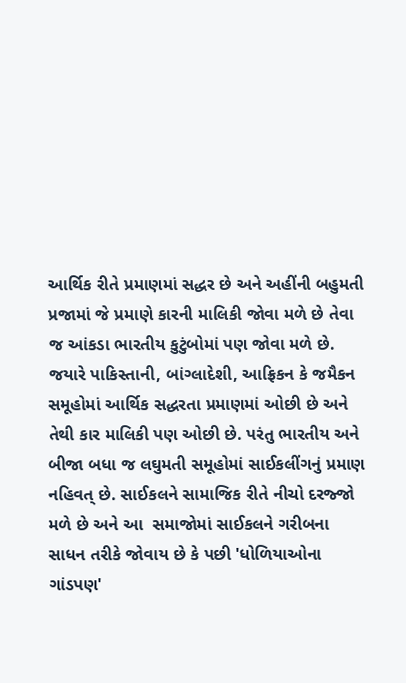આર્થિક રીતે પ્રમાણમાં સદ્ધર છે અને અહીંની બહુમતી પ્રજામાં જે પ્રમાણે કારની માલિકી જોવા મળે છે તેવા જ આંકડા ભારતીય કુટુંબોમાં પણ જોવા મળે છે. જયારે પાકિસ્તાની, બાંગ્લાદેશી, આફ્રિકન કે જમૈકન સમૂહોમાં આર્થિક સદ્ધરતા પ્રમાણમાં ઓછી છે અને તેથી કાર માલિકી પણ ઓછી છે. પરંતુ ભારતીય અને બીજા બધા જ લઘુમતી સમૂહોમાં સાઈકલીંગનું પ્રમાણ નહિવત્ છે. સાઈકલને સામાજિક રીતે નીચો દરજ્જો મળે છે અને આ  સમાજોમાં સાઈકલને ગરીબના સાધન તરીકે જોવાય છે કે પછી 'ધોળિયાઓના ગાંડપણ'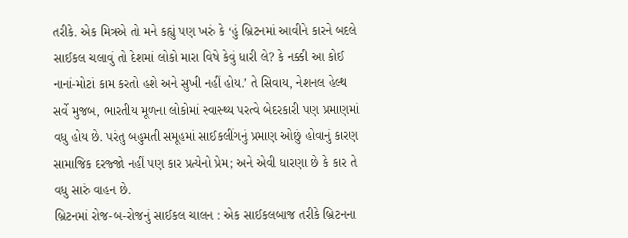તરીકે. એક મિત્રએ તો મને કહ્યું પણ ખરું કે ‘હું બ્રિટનમાં આવીને કારને બદલે સાઈકલ ચલાવું તો દેશમાં લોકો મારા વિષે કેવું ધારી લે? કે નક્કી આ કોઈ નાનાં-મોટાં કામ કરતો હશે અને સુખી નહીં હોય.’ તે સિવાય, નેશનલ હેલ્થ સર્વે મુજબ, ભારતીય મૂળના લોકોમાં સ્વાસ્થ્ય પરત્વે બેદરકારી પણ પ્રમાણમાં વધુ હોય છે. પરંતુ બહુમતી સમૂહમાં સાઈકલીંગનું પ્રમાણ ઓછું હોવાનું કારણ સામાજિક દરજ્જો નહીં પણ કાર પ્રત્યેનો પ્રેમ; અને એવી ધારણા છે કે કાર તે વધુ સારું વાહન છે.
બ્રિટનમાં રોજ-બ-રોજનું સાઈકલ ચાલન : એક સાઈકલબાજ તરીકે બ્રિટનના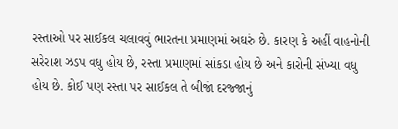રસ્તાઓ પર સાઈકલ ચલાવવું ભારતના પ્રમાણમાં અઘરું છે. કારણ કે અહીં વાહનોની સરેરાશ ઝડપ વધુ હોય છે, રસ્તા પ્રમાણમાં સાંકડા હોય છે અને કારોની સંખ્યા વધુ હોય છે. કોઈ પણ રસ્તા પર સાઈકલ તે બીજાં દરજ્જાનું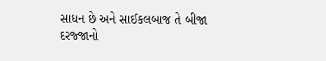સાધન છે અને સાઈકલબાજ તે બીજા દરજ્જાનો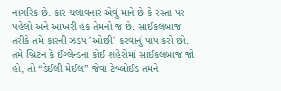નાગરિક છે. કાર ચલાવનાર એવું માને છે કે રસ્તા પર પહેલો અને આખરી હક તેમનો જ છે. સાઈકલબાજ તરીકે તમે કારની ઝડપ 'ઓછી' કરવાનું પાપ કરો છો. તમે બ્રિટન કે ઈંગ્લેન્ડના કોઈ શહેરોમાં સાઈકલબાજ જો હો, તો “ડેઈલી મેઈલ” જેવા ટેબ્લોઈડ તમને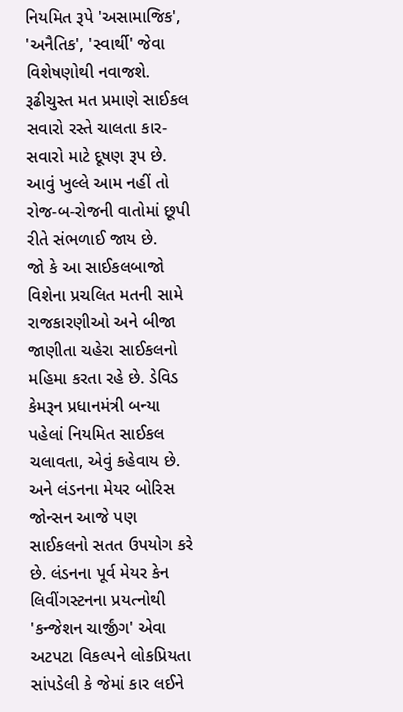નિયમિત રૂપે 'અસામાજિક', 'અનૈતિક', 'સ્વાર્થી' જેવા વિશેષણોથી નવાજશે. રૂઢીચુસ્ત મત પ્રમાણે સાઈકલ સવારો રસ્તે ચાલતા કાર-સવારો માટે દૂષણ રૂપ છે. આવું ખુલ્લે આમ નહીં તો રોજ-બ-રોજની વાતોમાં છૂપી રીતે સંભળાઈ જાય છે.
જો કે આ સાઈકલબાજો વિશેના પ્રચલિત મતની સામે રાજકારણીઓ અને બીજા જાણીતા ચહેરા સાઈકલનો મહિમા કરતા રહે છે. ડેવિડ કેમરૂન પ્રધાનમંત્રી બન્યા પહેલાં નિયમિત સાઈકલ ચલાવતા, એવું કહેવાય છે. અને લંડનના મેયર બોરિસ જોન્સન આજે પણ સાઈકલનો સતત ઉપયોગ કરે છે. લંડનના પૂર્વ મેયર કેન લિવીંગસ્ટનના પ્રયત્નોથી 'કન્જેશન ચાર્જીંગ' એવા અટપટા વિકલ્પને લોકપ્રિયતા સાંપડેલી કે જેમાં કાર લઈને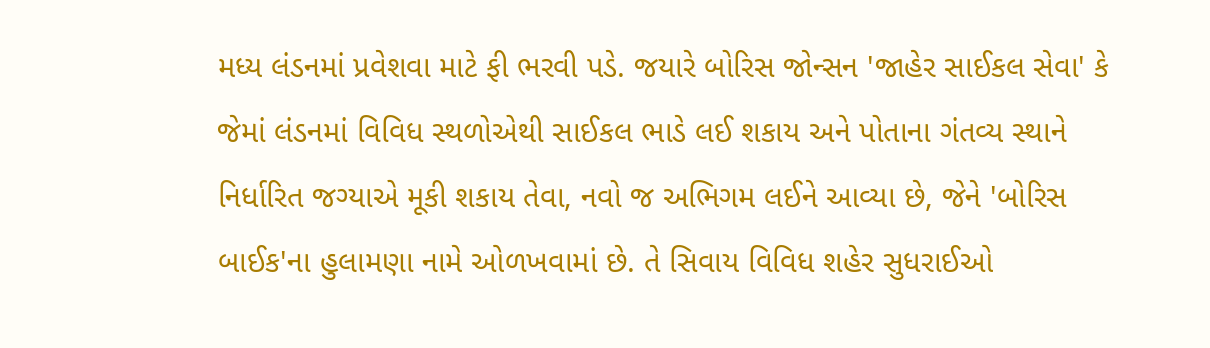મધ્ય લંડનમાં પ્રવેશવા માટે ફી ભરવી પડે. જયારે બોરિસ જોન્સન 'જાહેર સાઈકલ સેવા' કે જેમાં લંડનમાં વિવિધ સ્થળોએથી સાઈકલ ભાડે લઈ શકાય અને પોતાના ગંતવ્ય સ્થાને નિર્ધારિત જગ્યાએ મૂકી શકાય તેવા, નવો જ અભિગમ લઈને આવ્યા છે, જેને 'બોરિસ બાઈક'ના હુલામણા નામે ઓળખવામાં છે. તે સિવાય વિવિધ શહેર સુધરાઈઓ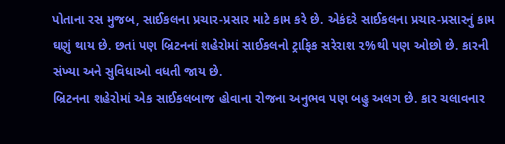પોતાના રસ મુજબ, સાઈકલના પ્રચાર-પ્રસાર માટે કામ કરે છે. એકંદરે સાઈકલના પ્રચાર-પ્રસારનું કામ ઘણું થાય છે. છતાં પણ બ્રિટનનાં શહેરોમાં સાઈકલનો ટ્રાફિક સરેરાશ ૨%થી પણ ઓછો છે. કારની સંખ્યા અને સુવિધાઓ વધતી જાય છે.
બ્રિટનના શહેરોમાં એક સાઈકલબાજ હોવાના રોજના અનુભવ પણ બહુ અલગ છે. કાર ચલાવનાર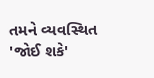તમને વ્યવસ્થિત 'જોઈ શકે'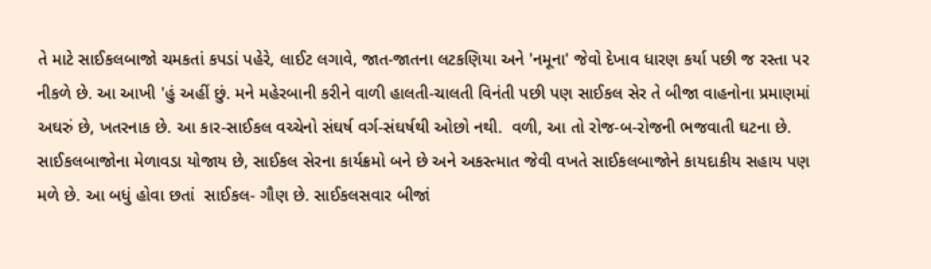તે માટે સાઈકલબાજો ચમકતાં કપડાં પહેરે, લાઈટ લગાવે, જાત-જાતના લટકણિયા અને 'નમૂના' જેવો દેખાવ ધારણ કર્યા પછી જ રસ્તા પર નીકળે છે. આ આખી 'હું અહીં છું. મને મહેરબાની કરીને વાળી હાલતી-ચાલતી વિનંતી પછી પણ સાઈકલ સેર તે બીજા વાહનોના પ્રમાણમાં અઘરું છે, ખતરનાક છે. આ કાર-સાઈકલ વચ્ચેનો સંઘર્ષ વર્ગ-સંઘર્ષથી ઓછો નથી.  વળી, આ તો રોજ-બ-રોજની ભજવાતી ઘટના છે. સાઈકલબાજોના મેળાવડા યોજાય છે, સાઈકલ સેરના કાર્યક્રમો બને છે અને અકસ્ત્માત જેવી વખતે સાઈકલબાજોને કાયદાકીય સહાય પણ મળે છે. આ બધું હોવા છતાં  સાઈકલ- ગૌણ છે. સાઈકલસવાર બીજાં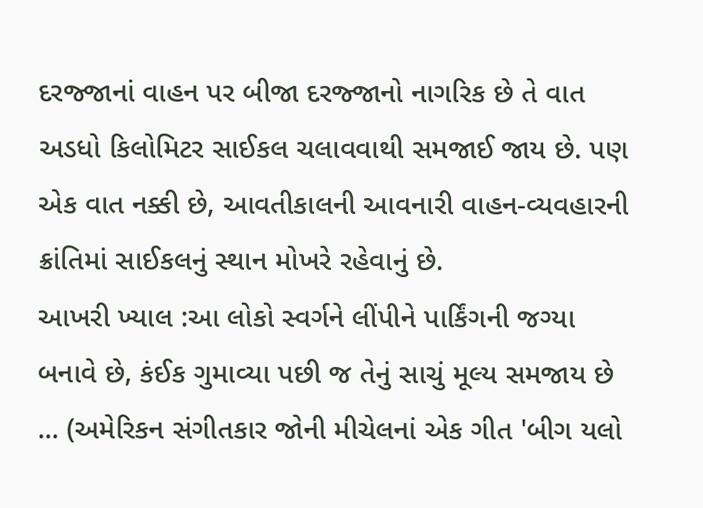દરજ્જાનાં વાહન પર બીજા દરજ્જાનો નાગરિક છે તે વાત અડધો કિલોમિટર સાઈકલ ચલાવવાથી સમજાઈ જાય છે. પણ એક વાત નક્કી છે, આવતીકાલની આવનારી વાહન-વ્યવહારની ક્રાંતિમાં સાઈકલનું સ્થાન મોખરે રહેવાનું છે.
આખરી ખ્યાલ :આ લોકો સ્વર્ગને લીંપીને પાર્કિંગની જગ્યા બનાવે છે, કંઈક ગુમાવ્યા પછી જ તેનું સાચું મૂલ્ય સમજાય છે ... (અમેરિકન સંગીતકાર જોની મીચેલનાં એક ગીત 'બીગ યલો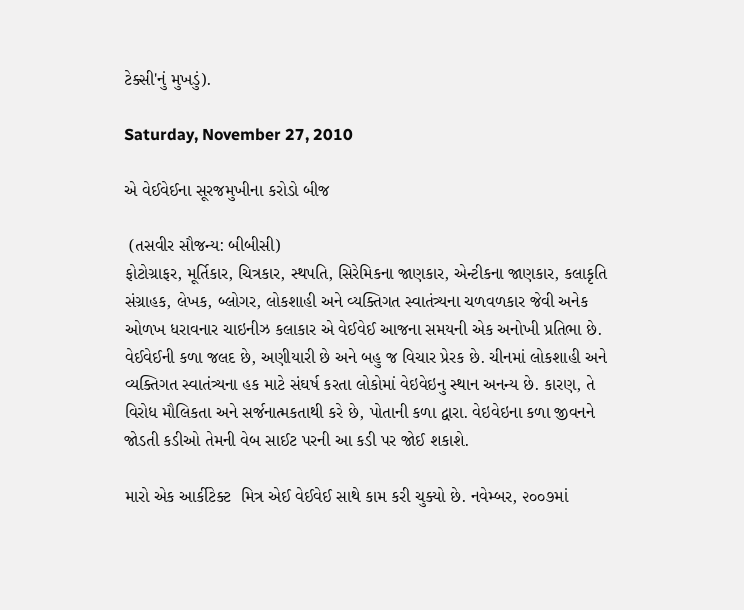ટેક્સી'નું મુખડું).

Saturday, November 27, 2010

એ વેઈવેઈના સૂરજમુખીના કરોડો બીજ

 (તસવીર સૌજન્ય: બીબીસી)
ફોટોગ્રાફર, મૂર્તિકાર, ચિત્રકાર, સ્થપતિ, સિરેમિકના જાણકાર, એન્ટીકના જાણકાર, કલાકૃતિ સંગ્રાહક, લેખક, બ્લોગર, લોકશાહી અને વ્યક્તિગત સ્વાતંત્ર્યના ચળવળકાર જેવી અનેક ઓળખ ધરાવનાર ચાઇનીઝ કલાકાર એ વેઈવેઈ આજના સમયની એક અનોખી પ્રતિભા છે. વેઈવેઈની કળા જલદ છે, અણીયારી છે અને બહુ જ વિચાર પ્રેરક છે. ચીનમાં લોકશાહી અને વ્યક્તિગત સ્વાતંત્ર્યના હક માટે સંઘર્ષ કરતા લોકોમાં વેઇવેઇનુ સ્થાન અનન્ય છે. કારણ, તે વિરોધ મૌલિકતા અને સર્જનાત્મકતાથી કરે છે, પોતાની કળા દ્વારા. વેઇવેઇના કળા જીવનને જોડતી કડીઓ તેમની વેબ સાઈટ પરની આ કડી પર જોઈ શકાશે.

મારો એક આર્કીટેક્ટ  મિત્ર એઈ વેઈવેઈ સાથે કામ કરી ચુક્યો છે. નવેમ્બર, ૨૦૦૭માં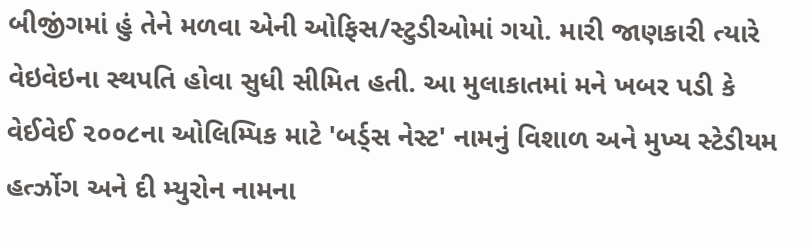બીજીંગમાં હું તેને મળવા એની ઓફિસ/સ્ટુડીઓમાં ગયો. મારી જાણકારી ત્યારે વેઇવેઇના સ્થપતિ હોવા સુધી સીમિત હતી. આ મુલાકાતમાં મને ખબર પડી કે વેઈવેઈ ૨૦૦૮ના ઓલિમ્પિક માટે 'બર્ડ્સ નેસ્ટ' નામનું વિશાળ અને મુખ્ય સ્ટેડીયમ હર્ત્ઝોગ અને દી મ્યુરોન નામના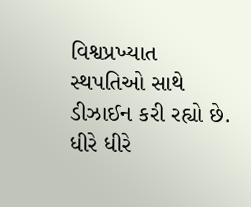વિશ્વપ્રખ્યાત સ્થપતિઓ સાથે ડીઝાઈન કરી રહ્યો છે. ધીરે ધીરે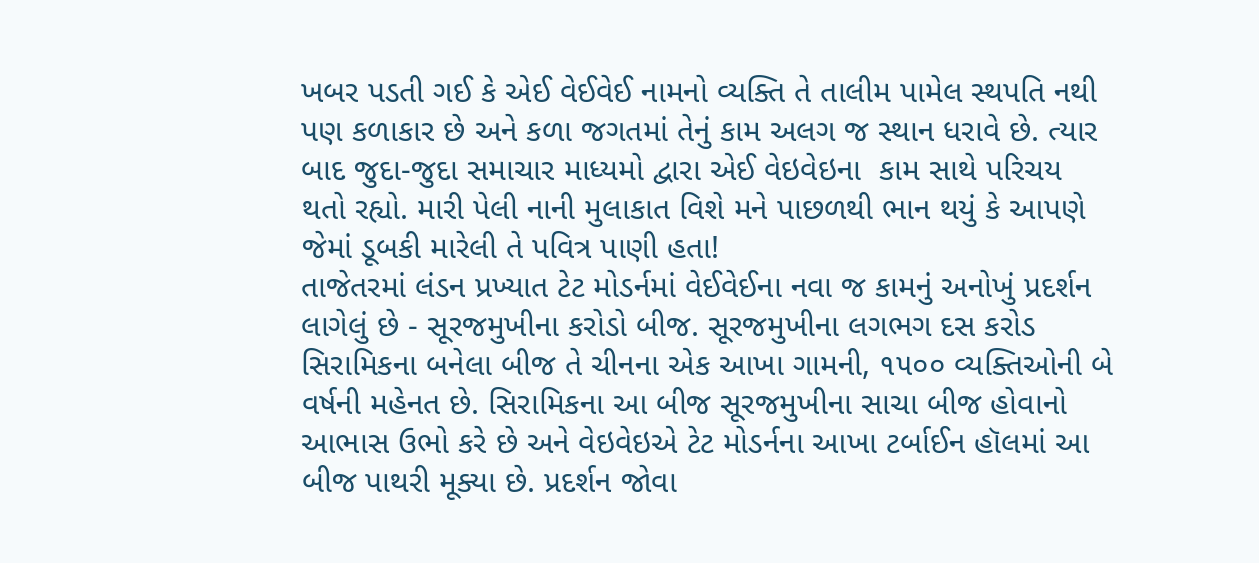ખબર પડતી ગઈ કે એઈ વેઈવેઈ નામનો વ્યક્તિ તે તાલીમ પામેલ સ્થપતિ નથી પણ કળાકાર છે અને કળા જગતમાં તેનું કામ અલગ જ સ્થાન ધરાવે છે. ત્યાર બાદ જુદા-જુદા સમાચાર માધ્યમો દ્વારા એઈ વેઇવેઇના  કામ સાથે પરિચય થતો રહ્યો. મારી પેલી નાની મુલાકાત વિશે મને પાછળથી ભાન થયું કે આપણે જેમાં ડૂબકી મારેલી તે પવિત્ર પાણી હતા!
તાજેતરમાં લંડન પ્રખ્યાત ટેટ મોડર્નમાં વેઈવેઈના નવા જ કામનું અનોખું પ્રદર્શન લાગેલું છે - સૂરજમુખીના કરોડો બીજ. સૂરજમુખીના લગભગ દસ કરોડ સિરામિકના બનેલા બીજ તે ચીનના એક આખા ગામની, ૧૫૦૦ વ્યક્તિઓની બે વર્ષની મહેનત છે. સિરામિકના આ બીજ સૂરજમુખીના સાચા બીજ હોવાનો આભાસ ઉભો કરે છે અને વેઇવેઇએ ટેટ મોડર્નના આખા ટર્બાઈન હૉલમાં આ બીજ પાથરી મૂક્યા છે. પ્રદર્શન જોવા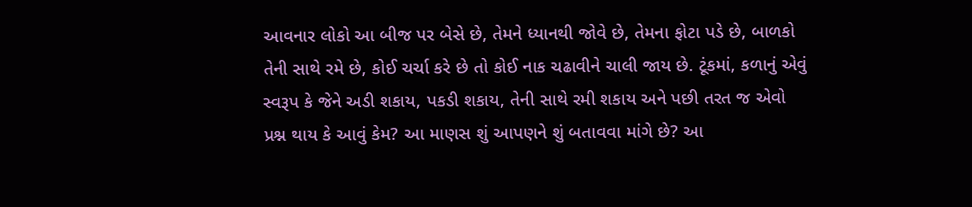આવનાર લોકો આ બીજ પર બેસે છે, તેમને ધ્યાનથી જોવે છે, તેમના ફોટા પડે છે, બાળકો તેની સાથે રમે છે, કોઈ ચર્ચા કરે છે તો કોઈ નાક ચઢાવીને ચાલી જાય છે. ટૂંકમાં, કળાનું એવું સ્વરૂપ કે જેને અડી શકાય, પકડી શકાય, તેની સાથે રમી શકાય અને પછી તરત જ એવો પ્રશ્ન થાય કે આવું કેમ? આ માણસ શું આપણને શું બતાવવા માંગે છે? આ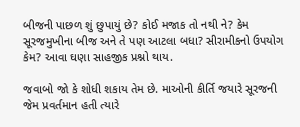બીજની પાછળ શું છુપાયું છે? કોઈ મજાક તો નથી ને? કેમ સૂરજમુખીના બીજ અને તે પણ આટલા બધા? સીરામીકનો ઉપયોગ કેમ? આવા ઘણા સાહજીક પ્રશ્નો થાય.

જવાબો જો કે શોધી શકાય તેમ છે. માઓની કીર્તિ જયારે સૂરજની જેમ પ્રવર્તમાન હતી ત્યારે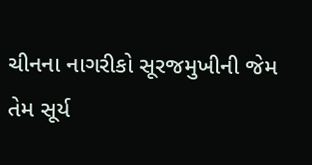ચીનના નાગરીકો સૂરજમુખીની જેમ તેમ સૂર્ય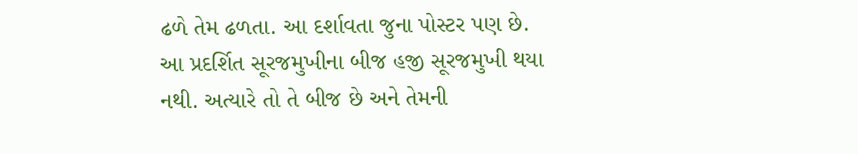ઢળે તેમ ઢળતા. આ દર્શાવતા જુના પોસ્ટર પણ છે. આ પ્રદર્શિત સૂરજમુખીના બીજ હજી સૂરજમુખી થયા નથી. અત્યારે તો તે બીજ છે અને તેમની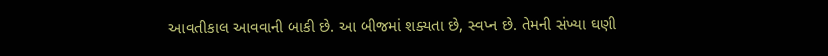આવતીકાલ આવવાની બાકી છે. આ બીજમાં શક્યતા છે, સ્વપ્ન છે. તેમની સંખ્યા ઘણી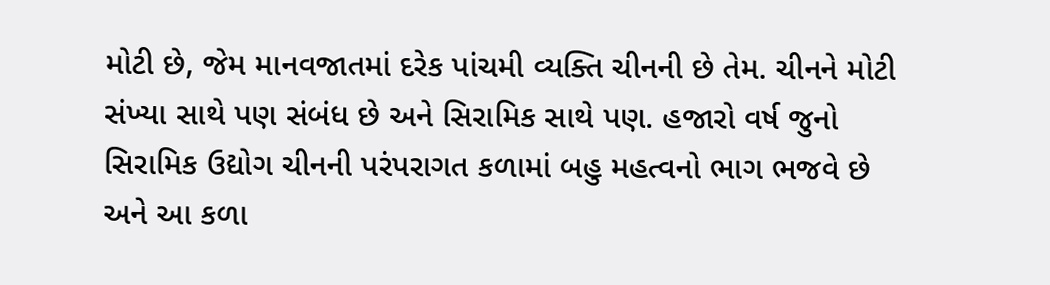મોટી છે, જેમ માનવજાતમાં દરેક પાંચમી વ્યક્તિ ચીનની છે તેમ. ચીનને મોટી સંખ્યા સાથે પણ સંબંધ છે અને સિરામિક સાથે પણ. હજારો વર્ષ જુનો સિરામિક ઉદ્યોગ ચીનની પરંપરાગત કળામાં બહુ મહત્વનો ભાગ ભજવે છે અને આ કળા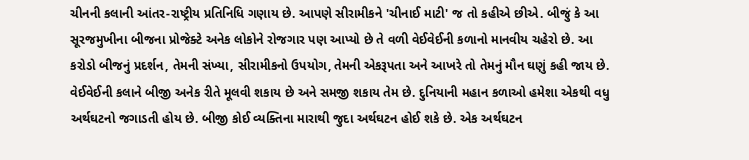ચીનની કલાની આંતર-રાષ્ટ્રીય પ્રતિનિધિ ગણાય છે. આપણે સીરામીકને 'ચીનાઈ માટી' જ તો કહીએ છીએ. બીજું કે આ સૂરજમુખીના બીજના પ્રોજેક્ટે અનેક લોકોને રોજગાર પણ આપ્યો છે તે વળી વેઈવેઈની કળાનો માનવીય ચહેરો છે. આ કરોડો બીજનું પ્રદર્શન, તેમની સંખ્યા, સીરામીકનો ઉપયોગ, તેમની એકરૂપતા અને આખરે તો તેમનું મૌન ઘણું કહી જાય છે. વેઈવેઈની કલાને બીજી અનેક રીતે મૂલવી શકાય છે અને સમજી શકાય તેમ છે. દુનિયાની મહાન કળાઓ હમેશા એકથી વધુ અર્થઘટનો જગાડતી હોય છે. બીજી કોઈ વ્યક્તિના મારાથી જુદા અર્થઘટન હોઈ શકે છે. એક અર્થઘટન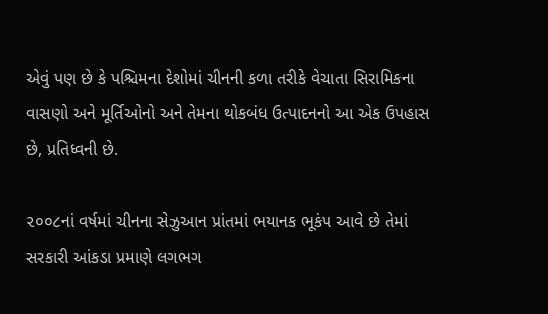એવું પણ છે કે પશ્ચિમના દેશોમાં ચીનની કળા તરીકે વેચાતા સિરામિકના વાસણો અને મૂર્તિઓનો અને તેમના થોકબંધ ઉત્પાદનનો આ એક ઉપહાસ છે, પ્રતિધ્વની છે.

૨૦૦૮નાં વર્ષમાં ચીનના સેઝુઆન પ્રાંતમાં ભયાનક ભૂકંપ આવે છે તેમાં સરકારી આંકડા પ્રમાણે લગભગ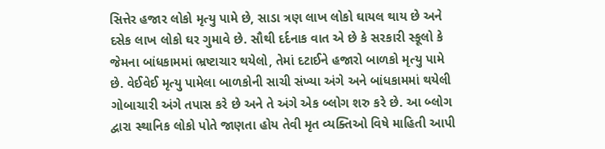સિત્તેર હજાર લોકો મૃત્યુ પામે છે, સાડા ત્રણ લાખ લોકો ઘાયલ થાય છે અને દસેક લાખ લોકો ઘર ગુમાવે છે. સૌથી દર્દનાક વાત એ છે કે સરકારી સ્કૂલો કે જેમના બાંધકામમાં ભ્રષ્ટાચાર થયેલો, તેમાં દટાઈને હજારો બાળકો મૃત્યુ પામે છે. વેઈવેઈ મૃત્યુ પામેલા બાળકોની સાચી સંખ્યા અંગે અને બાંધકામમાં થયેલી ગોબાચારી અંગે તપાસ કરે છે અને તે અંગે એક બ્લોગ શરુ કરે છે. આ બ્લોગ દ્વારા સ્થાનિક લોકો પોતે જાણતા હોય તેવી મૃત વ્યક્તિઓ વિષે માહિતી આપી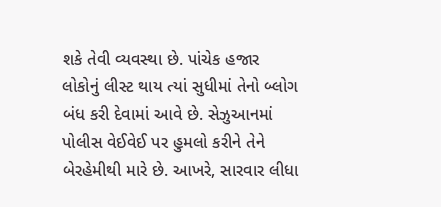શકે તેવી વ્યવસ્થા છે. પાંચેક હજાર લોકોનું લીસ્ટ થાય ત્યાં સુધીમાં તેનો બ્લોગ બંધ કરી દેવામાં આવે છે. સેઝુઆનમાં પોલીસ વેઈવેઈ પર હુમલો કરીને તેને બેરહેમીથી મારે છે. આખરે, સારવાર લીધા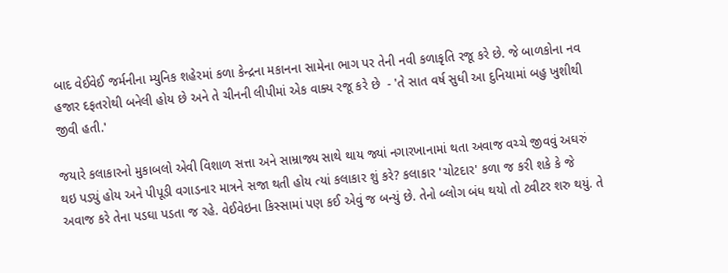બાદ વેઈવેઈ જર્મનીના મ્યુનિક શહેરમાં કળા કેન્દ્રના મકાનના સામેના ભાગ પર તેની નવી કળાકૃતિ રજૂ કરે છે. જે બાળકોના નવ હજાર દફતરોથી બનેલી હોય છે અને તે ચીનની લીપીમાં એક વાક્ય રજૂ કરે છે  - 'તે સાત વર્ષ સુધી આ દુનિયામાં બહુ ખુશીથી જીવી હતી.'

જયારે કલાકારનો મુકાબલો એવી વિશાળ સત્તા અને સામ્રાજ્ય સાથે થાય જ્યાં નગારખાનામાં થતા અવાજ વચ્ચે જીવવું અઘરું થઇ પડ્યું હોય અને પીપૂડી વગાડનાર માત્રને સજા થતી હોય ત્યાં કલાકાર શું કરે? કલાકાર 'ચોટદાર' કળા જ કરી શકે કે જે અવાજ કરે તેના પડઘા પડતા જ રહે. વેઈવેઇના કિસ્સામાં પણ કઈ એવું જ બન્યું છે. તેનો બ્લોગ બંધ થયો તો ટ્વીટર શરુ થયું. તે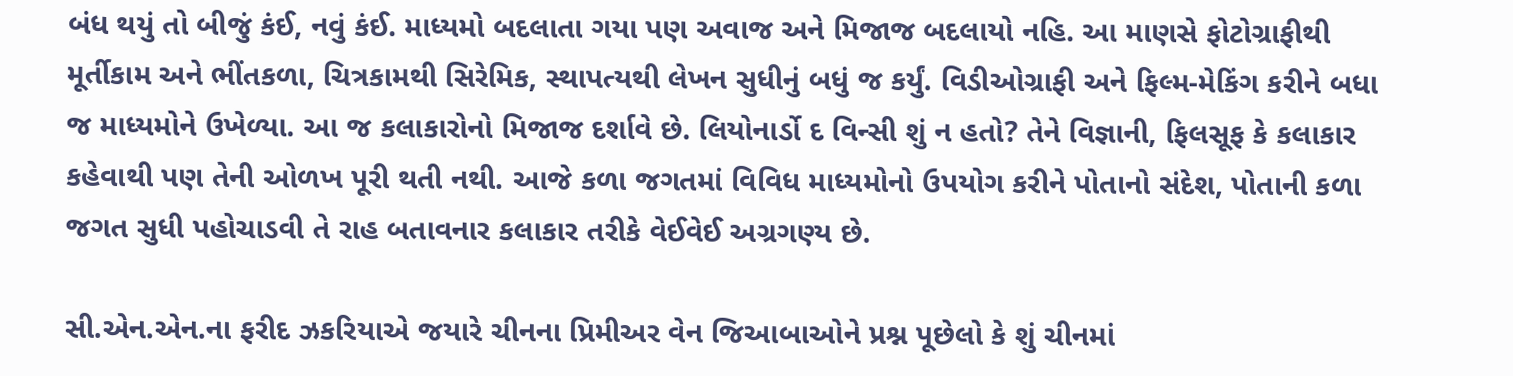બંધ થયું તો બીજું કંઈ, નવું કંઈ. માધ્યમો બદલાતા ગયા પણ અવાજ અને મિજાજ બદલાયો નહિ. આ માણસે ફોટોગ્રાફીથી મૂર્તીકામ અને ભીંતકળા, ચિત્રકામથી સિરેમિક, સ્થાપત્યથી લેખન સુધીનું બધું જ કર્યું. વિડીઓગ્રાફી અને ફિલ્મ-મેકિંગ કરીને બધા જ માધ્યમોને ઉખેળ્યા. આ જ કલાકારોનો મિજાજ દર્શાવે છે. લિયોનાર્ડો દ વિન્સી શું ન હતો? તેને વિજ્ઞાની, ફિલસૂફ કે કલાકાર કહેવાથી પણ તેની ઓળખ પૂરી થતી નથી. આજે કળા જગતમાં વિવિધ માધ્યમોનો ઉપયોગ કરીને પોતાનો સંદેશ, પોતાની કળા જગત સુધી પહોચાડવી તે રાહ બતાવનાર કલાકાર તરીકે વેઈવેઈ અગ્રગણ્ય છે.

સી.એન.એન.ના ફરીદ ઝકરિયાએ જયારે ચીનના પ્રિમીઅર વેન જિઆબાઓને પ્રશ્ન પૂછેલો કે શું ચીનમાં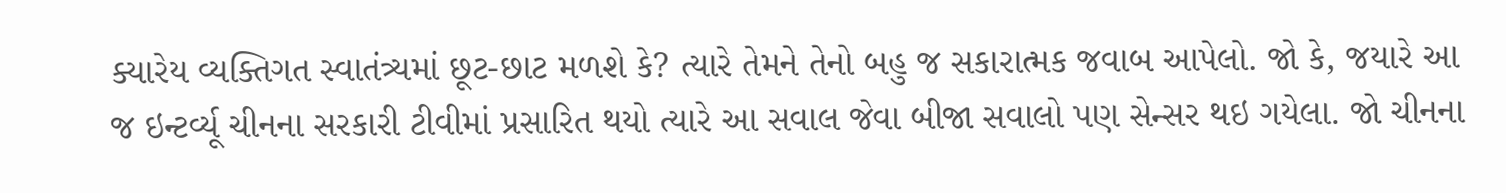ક્યારેય વ્યક્તિગત સ્વાતંત્ર્યમાં છૂટ-છાટ મળશે કે? ત્યારે તેમને તેનો બહુ જ સકારાત્મક જવાબ આપેલો. જો કે, જયારે આ જ ઇન્ટર્વ્યૂ ચીનના સરકારી ટીવીમાં પ્રસારિત થયો ત્યારે આ સવાલ જેવા બીજા સવાલો પણ સેન્સર થઇ ગયેલા. જો ચીનના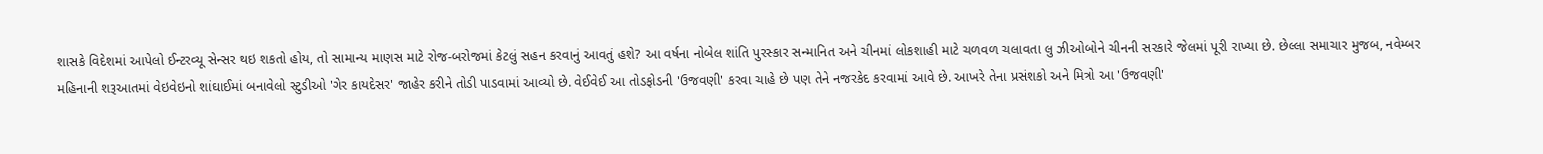શાસકે વિદેશમાં આપેલો ઈન્ટરવ્યૂ સેન્સર થઇ શકતો હોય, તો સામાન્ય માણસ માટે રોજ-બરોજમાં કેટલું સહન કરવાનું આવતું હશે? આ વર્ષના નોબેલ શાંતિ પુરસ્કાર સન્માનિત અને ચીનમાં લોકશાહી માટે ચળવળ ચલાવતા લુ ઝીઓબોને ચીનની સરકારે જેલમાં પૂરી રાખ્યા છે. છેલ્લા સમાચાર મુજબ, નવેમ્બર મહિનાની શરૂઆતમાં વેઇવેઇનો શાંઘાઈમાં બનાવેલો સ્ટુડીઓ 'ગેર કાયદેસર' જાહેર કરીને તોડી પાડવામાં આવ્યો છે. વેઈવેઈ આ તોડફોડની 'ઉજવણી' કરવા ચાહે છે પણ તેને નજરકેદ કરવામાં આવે છે. આખરે તેના પ્રસંશકો અને મિત્રો આ 'ઉજવણી'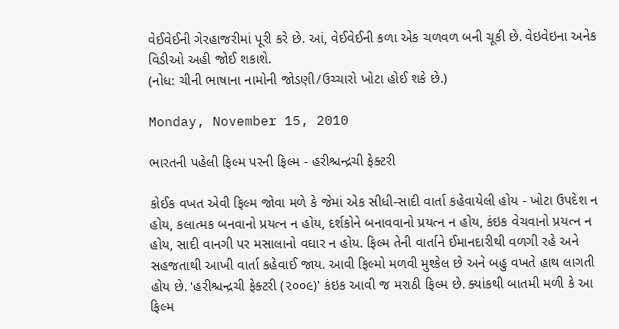વેઈવેઈની ગેરહાજરીમાં પૂરી કરે છે. આં, વેઈવેઈની કળા એક ચળવળ બની ચૂકી છે. વેઇવેઇના અનેક વિડીઓ અહી જોઈ શકાશે.
(નોધ: ચીની ભાષાના નામોની જોડણી/ઉચ્ચારો ખોટા હોઈ શકે છે.)

Monday, November 15, 2010

ભારતની પહેલી ફિલ્મ પરની ફિલ્મ - હરીશ્ચન્દ્રચી ફેક્ટરી

કોઈક વખત એવી ફિલ્મ જોવા મળે કે જેમાં એક સીધી-સાદી વાર્તા કહેવાયેલી હોય - ખોટા ઉપદેશ ન હોય, કલાત્મક બનવાનો પ્રયત્ન ન હોય, દર્શકોને બનાવવાનો પ્રયત્ન ન હોય, કંઇક વેચવાનો પ્રયત્ન ન હોય, સાદી વાનગી પર મસાલાનો વઘાર ન હોય. ફિલ્મ તેની વાર્તાને ઈમાનદારીથી વળગી રહે અને સહજતાથી આખી વાર્તા કહેવાઈ જાય. આવી ફિલ્મો મળવી મુશ્કેલ છે અને બહુ વખતે હાથ લાગતી હોય છે. 'હરીશ્ચન્દ્રચી ફેક્ટરી (૨૦૦૯)' કંઇક આવી જ મરાઠી ફિલ્મ છે. ક્યાંકથી બાતમી મળી કે આ ફિલ્મ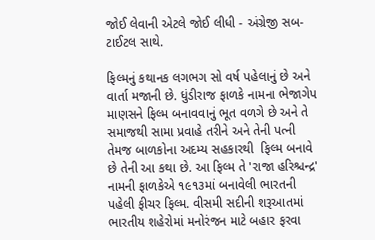જોઈ લેવાની એટલે જોઈ લીધી - અંગ્રેજી સબ-ટાઈટલ સાથે.

ફિલ્મનું કથાનક લગભગ સો વર્ષ પહેલાનું છે અને વાર્તા મજાની છે. ધુંડીરાજ ફાળકે નામના ભેજાગેપ માણસને ફિલ્મ બનાવવાનું ભૂત વળગે છે અને તે સમાજથી સામા પ્રવાહે તરીને અને તેની પત્ની તેમજ બાળકોના અદમ્ય સહકારથી  ફિલ્મ બનાવે છે તેની આ કથા છે. આ ફિલ્મ તે 'રાજા હરિશ્ચન્દ્ર' નામની ફાળકેએ ૧૯૧૩માં બનાવેલી ભારતની પહેલી ફીચર ફિલ્મ. વીસમી સદીની શરૂઆતમાં ભારતીય શહેરોમાં મનોરંજન માટે બહાર ફરવા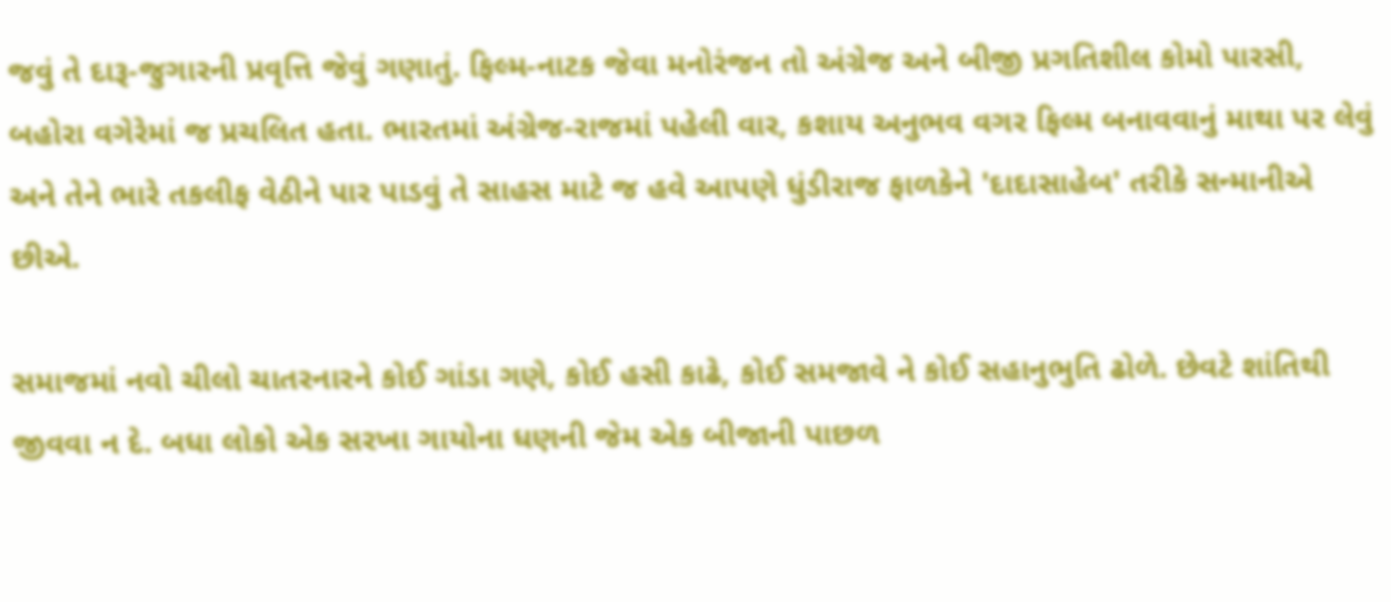જવું તે દારૂ-જુગારની પ્રવૃત્તિ જેવું ગણાતું. ફિલ્મ-નાટક જેવા મનોરંજન તો અંગ્રેજ અને બીજી પ્રગતિશીલ કોમો પારસી, બહોરા વગેરેમાં જ પ્રચલિત હતા. ભારતમાં અંગ્રેજ-રાજમાં પહેલી વાર, કશાય અનુભવ વગર ફિલ્મ બનાવવાનું માથા પર લેવું અને તેને ભારે તકલીફ વેઠીને પાર પાડવું તે સાહસ માટે જ હવે આપણે ધુંડીરાજ ફાળકેને 'દાદાસાહેબ' તરીકે સન્માનીએ છીએ.

સમાજમાં નવો ચીલો ચાતરનારને કોઈ ગાંડા ગણે, કોઈ હસી કાઢે, કોઈ સમજાવે ને કોઈ સહાનુભુતિ ઢોળે. છેવટે શાંતિથી જીવવા ન દે. બધા લોકો એક સરખા ગાયોના ધણની જેમ એક બીજાની પાછળ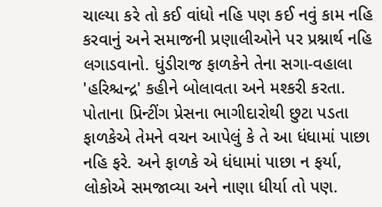ચાલ્યા કરે તો કઈ વાંધો નહિ પણ કઈ નવું કામ નહિ કરવાનું અને સમાજની પ્રણાલીઓને પર પ્રશ્નાર્થ નહિ લગાડવાનો. ધુંડીરાજ ફાળકેને તેના સગા-વહાલા 'હરિશ્ચન્દ્ર' કહીને બોલાવતા અને મશ્કરી કરતા. પોતાના પ્રિન્ટીંગ પ્રેસના ભાગીદારોથી છુટા પડતા ફાળકેએ તેમને વચન આપેલું કે તે આ ધંધામાં પાછા નહિ ફરે. અને ફાળકે એ ધંધામાં પાછા ન ફર્યા, લોકોએ સમજાવ્યા અને નાણા ધીર્યા તો પણ.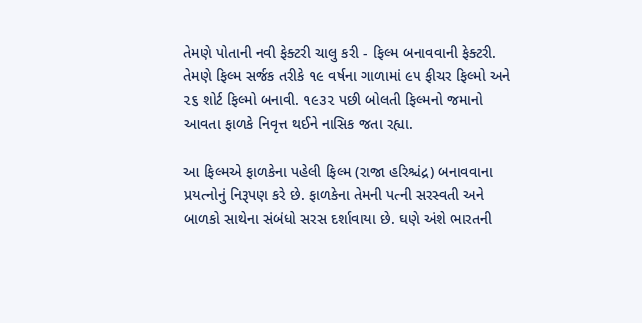તેમણે પોતાની નવી ફેક્ટરી ચાલુ કરી - ફિલ્મ બનાવવાની ફેક્ટરી. તેમણે ફિલ્મ સર્જક તરીકે ૧૯ વર્ષના ગાળામાં ૯૫ ફીચર ફિલ્મો અને ૨૬ શોર્ટ ફિલ્મો બનાવી. ૧૯૩૨ પછી બોલતી ફિલ્મનો જમાનો આવતા ફાળકે નિવૃત્ત થઈને નાસિક જતા રહ્યા.

આ ફિલ્મએ ફાળકેના પહેલી ફિલ્મ (રાજા હરિશ્ચંદ્ર) બનાવવાના પ્રયત્નોનું નિરૂપણ કરે છે. ફાળકેના તેમની પત્ની સરસ્વતી અને બાળકો સાથેના સંબંધો સરસ દર્શાવાયા છે. ઘણે અંશે ભારતની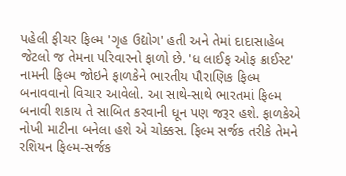પહેલી ફીચર ફિલ્મ 'ગૃહ ઉદ્યોગ' હતી અને તેમાં દાદાસાહેબ જેટલો જ તેમના પરિવારનો ફાળો છે. 'ધ લાઈફ ઓફ ક્રાઈસ્ટ' નામની ફિલ્મ જોઇને ફાળકેને ભારતીય પૌરાણિક ફિલ્મ બનાવવાનો વિચાર આવેલો. આ સાથે-સાથે ભારતમાં ફિલ્મ બનાવી શકાય તે સાબિત કરવાની ધૂન પણ જરૂર હશે. ફાળકેએ નોખી માટીના બનેલા હશે એ ચોક્કસ. ફિલ્મ સર્જક તરીકે તેમને રશિયન ફિલ્મ-સર્જક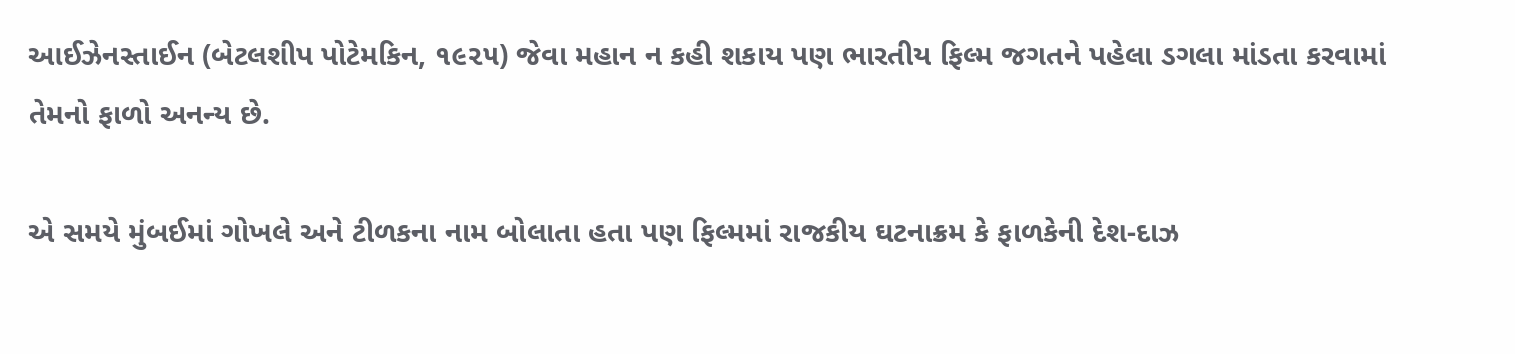આઈઝેનસ્તાઈન (બેટલશીપ પોટેમકિન, ૧૯૨૫) જેવા મહાન ન કહી શકાય પણ ભારતીય ફિલ્મ જગતને પહેલા ડગલા માંડતા કરવામાં તેમનો ફાળો અનન્ય છે.

એ સમયે મુંબઈમાં ગોખલે અને ટીળકના નામ બોલાતા હતા પણ ફિલ્મમાં રાજકીય ઘટનાક્રમ કે ફાળકેની દેશ-દાઝ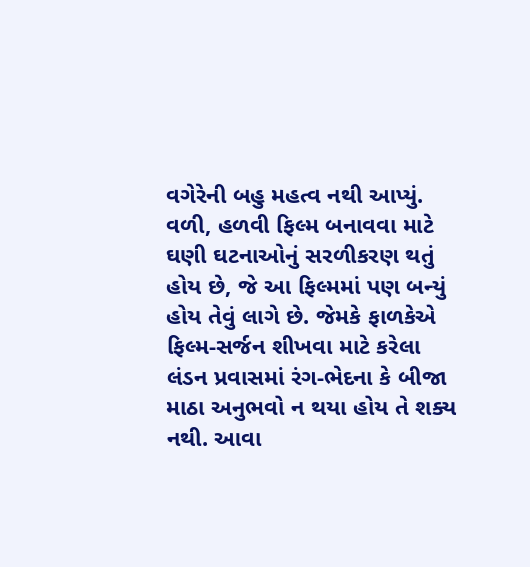વગેરેની બહુ મહત્વ નથી આપ્યું. વળી, હળવી ફિલ્મ બનાવવા માટે ઘણી ઘટનાઓનું સરળીકરણ થતું હોય છે, જે આ ફિલ્મમાં પણ બન્યું હોય તેવું લાગે છે. જેમકે ફાળકેએ  ફિલ્મ-સર્જન શીખવા માટે કરેલા લંડન પ્રવાસમાં રંગ-ભેદના કે બીજા માઠા અનુભવો ન થયા હોય તે શક્ય નથી. આવા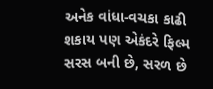અનેક વાંધા-વચકા કાઢી શકાય પણ એકંદરે ફિલ્મ સરસ બની છે, સરળ છે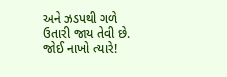અને ઝડપથી ગળે ઉતારી જાય તેવી છે. જોઈ નાખો ત્યારે!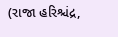(રાજા હરિશ્ચંદ્ર,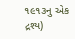૧૯૧૩નુ એક દ્રશ્ય)